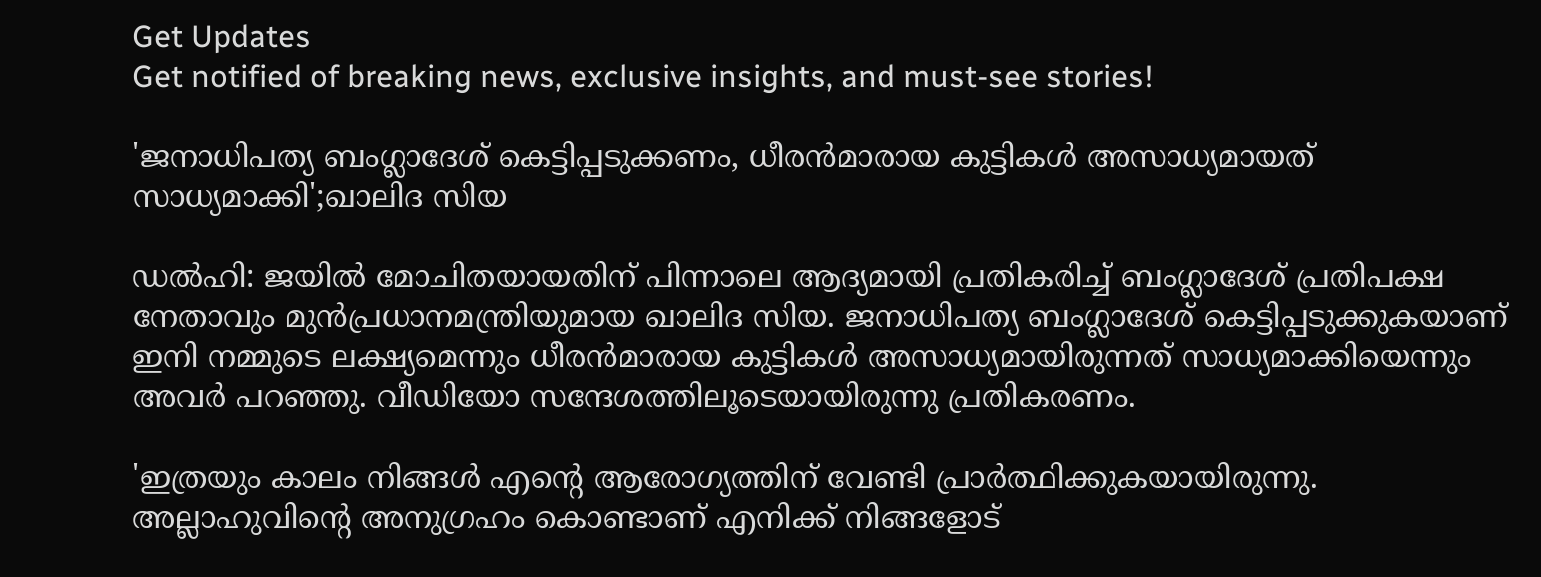Get Updates
Get notified of breaking news, exclusive insights, and must-see stories!

'ജനാധിപത്യ ബംഗ്ലാദേശ് കെട്ടിപ്പടുക്കണം, ധീരൻമാരായ കുട്ടികൾ അസാധ്യമായത് സാധ്യമാക്കി';ഖാലിദ സിയ

ഡൽഹി: ജയിൽ മോചിതയായതിന് പിന്നാലെ ആദ്യമായി പ്രതികരിച്ച് ബംഗ്ലാദേശ് പ്രതിപക്ഷ നേതാവും മുന്‍പ്രധാനമന്ത്രിയുമായ ഖാലിദ സിയ. ജനാധിപത്യ ബംഗ്ലാദേശ് കെട്ടിപ്പടുക്കുകയാണ് ഇനി നമ്മുടെ ലക്ഷ്യമെന്നും ധീരൻമാരായ കുട്ടികൾ അസാധ്യമായിരുന്നത് സാധ്യമാക്കിയെന്നും അവർ പറഞ്ഞു. വീഡിയോ സന്ദേശത്തിലൂടെയായിരുന്നു പ്രതികരണം.

'ഇത്രയും കാലം നിങ്ങൾ എൻ്റെ ആരോഗ്യത്തിന് വേണ്ടി പ്രാർത്ഥിക്കുകയായിരുന്നു. അല്ലാഹുവിൻ്റെ അനുഗ്രഹം കൊണ്ടാണ് എനിക്ക് നിങ്ങളോട്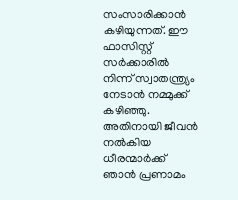സംസാരിക്കാൻ കഴിയുന്നത്. ഈ ഫാസിസ്റ്റ് സർക്കാരിൽ നിന്ന് സ്വാതന്ത്ര്യം നേടാൻ നമ്മുക്ക് കഴിഞ്ഞു. അതിനായി ജീവൻ നൽകിയ ധീരന്മാർക്ക് ഞാൻ പ്രണാമം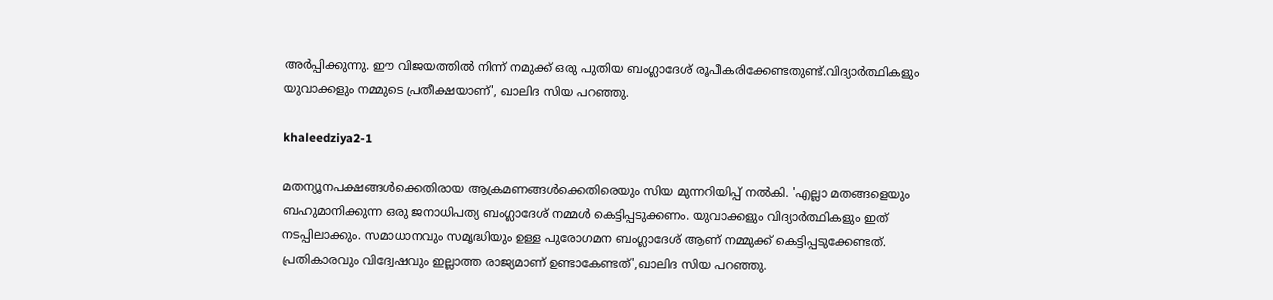അർപ്പിക്കുന്നു. ഈ വിജയത്തിൽ നിന്ന് നമുക്ക് ഒരു പുതിയ ബംഗ്ലാദേശ് രൂപീകരിക്കേണ്ടതുണ്ട്.വിദ്യാർത്ഥികളും യുവാക്കളും നമ്മുടെ പ്രതീക്ഷയാണ്', ഖാലിദ സിയ പറഞ്ഞു.

khaleedziya2-1

മതന്യൂനപക്ഷങ്ങൾക്കെതിരായ ആക്രമണങ്ങൾക്കെതിരെയും സിയ മുന്നറിയിപ്പ് നൽകി. 'എല്ലാ മതങ്ങളെയും ബഹുമാനിക്കുന്ന ഒരു ജനാധിപത്യ ബംഗ്ലാദേശ് നമ്മൾ കെട്ടിപ്പടുക്കണം. യുവാക്കളും വിദ്യാർത്ഥികളും ഇത് നടപ്പിലാക്കും. സമാധാനവും സമൃദ്ധിയും ഉള്ള പുരോഗമന ബംഗ്ലാദേശ് ആണ് നമ്മുക്ക് കെട്ടിപ്പടുക്കേണ്ടത്. പ്രതികാരവും വിദ്വേഷവും ഇല്ലാത്ത രാജ്യമാണ് ഉണ്ടാകേണ്ടത്',ഖാലിദ സിയ പറഞ്ഞു.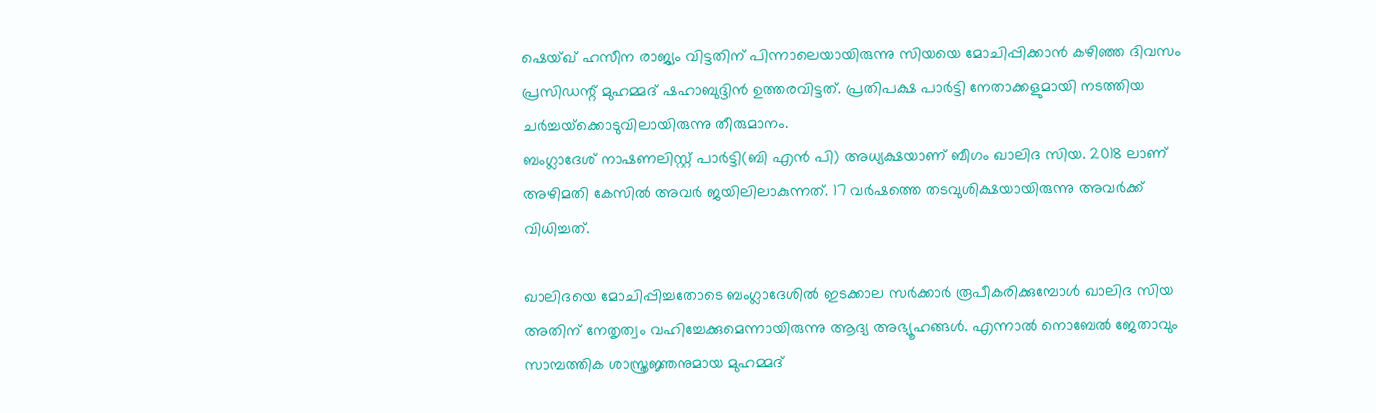ഷെയ്ഖ് ഹസീന രാജ്യം വിട്ടതിന് പിന്നാലെയായിരുന്നു സിയയെ മോചിപ്പിക്കാൻ കഴിഞ്ഞ ദിവസം പ്രസിഡന്റ് മുഹമ്മദ് ഷഹാബുദ്ദിന്‍ ഉത്തരവിട്ടത്. പ്രതിപക്ഷ പാര്‍ട്ടി നേതാക്കളുമായി നടത്തിയ ചര്‍ച്ചയ്‌ക്കൊടുവിലായിരുന്നു തീരുമാനം.
ബംഗ്ലാദേശ് നാഷണലിസ്റ്റ് പാര്‍ട്ടി(ബി എന്‍ പി) അധ്യക്ഷയാണ് ബീഗം ഖാലിദ സിയ. 2018 ലാണ് അഴിമതി കേസിൽ അവർ ജയിലിലാകുന്നത്. 17 വർഷത്തെ തടവുശിക്ഷയായിരുന്നു അവർക്ക് വിധിച്ചത്.

ഖാലിദയെ മോചിപ്പിച്ചതോടെ ബംഗ്ലാദേശിൽ ഇടക്കാല സർക്കാർ രൂപീകരിക്കുമ്പോൾ ഖാലിദ സിയ അതിന് നേതൃത്വം വഹിച്ചേക്കുമെന്നായിരുന്നു ആദ്യ അഭ്യൂഹങ്ങൾ. എന്നാൽ നൊബേല്‍ ജേതാവും സാമ്പത്തിക ശാസ്ത്രജ്ഞനുമായ മുഹമ്മദ്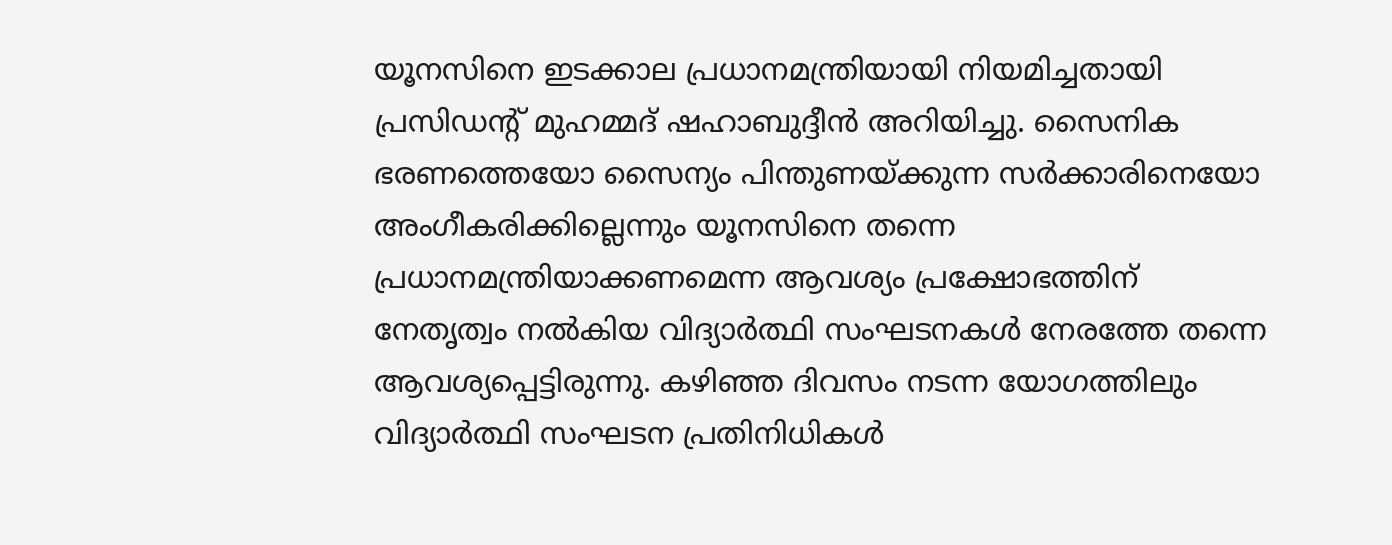യൂനസിനെ ഇടക്കാല പ്രധാനമന്ത്രിയായി നിയമിച്ചതായി പ്രസിഡന്റ് മുഹമ്മദ് ഷഹാബുദ്ദീന്‍ അറിയിച്ചു. സൈനിക ഭരണത്തെയോ സൈന്യം പിന്തുണയ്ക്കുന്ന സർക്കാരിനെയോ അംഗീകരിക്കില്ലെന്നും യൂനസിനെ തന്നെ പ്രധാനമന്ത്രിയാക്കണമെന്ന ആവശ്യം പ്രക്ഷോഭത്തിന് നേതൃത്വം നൽകിയ വിദ്യാർത്ഥി സംഘടനകൾ നേരത്തേ തന്നെ ആവശ്യപ്പെട്ടിരുന്നു. കഴിഞ്ഞ ദിവസം നടന്ന യോഗത്തിലും വിദ്യാർത്ഥി സംഘടന പ്രതിനിധികൾ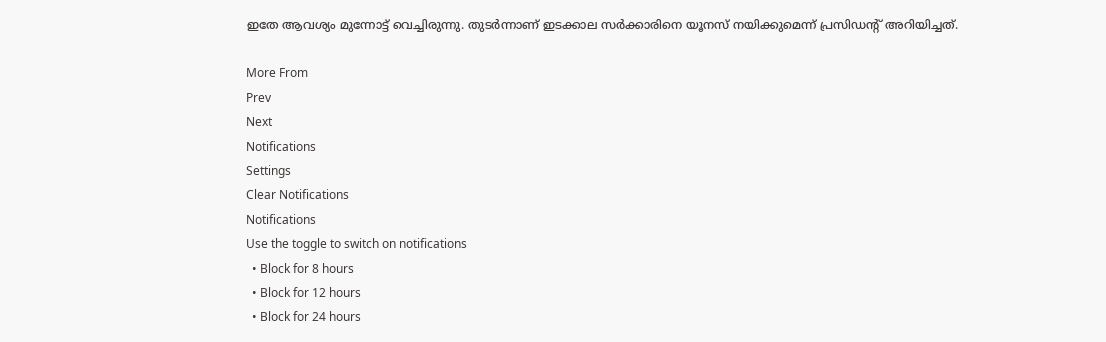ഇതേ ആവശ്യം മുന്നോട്ട് വെച്ചിരുന്നു. തുടർന്നാണ് ഇടക്കാല സർക്കാരിനെ യൂനസ് നയിക്കുമെന്ന് പ്രസിഡന്റ് അറിയിച്ചത്.

More From
Prev
Next
Notifications
Settings
Clear Notifications
Notifications
Use the toggle to switch on notifications
  • Block for 8 hours
  • Block for 12 hours
  • Block for 24 hours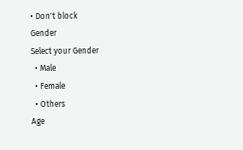• Don't block
Gender
Select your Gender
  • Male
  • Female
  • Others
Age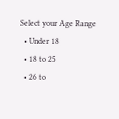Select your Age Range
  • Under 18
  • 18 to 25
  • 26 to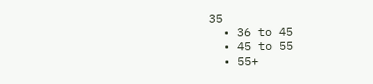35
  • 36 to 45
  • 45 to 55
  • 55+